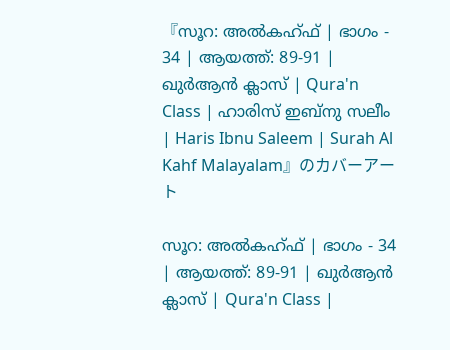『സൂറ: അൽകഹ്ഫ് | ഭാഗം - 34 | ആയത്ത്: 89-91 | ഖുര്‍ആന്‍ ക്ലാസ് | Qura'n Class | ഹാരിസ് ഇബ്നു സലീം | Haris Ibnu Saleem | Surah Al Kahf Malayalam』のカバーアート

സൂറ: അൽകഹ്ഫ് | ഭാഗം - 34 | ആയത്ത്: 89-91 | ഖുര്‍ആന്‍ ക്ലാസ് | Qura'n Class |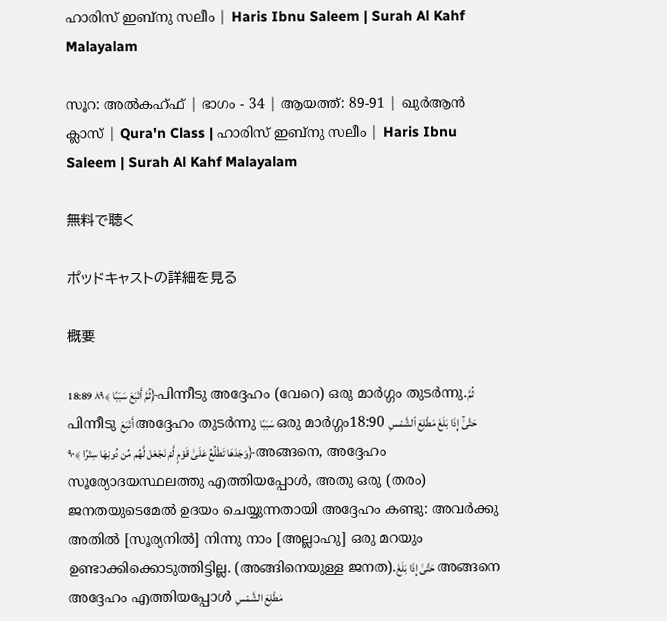ഹാരിസ് ഇബ്നു സലീം | Haris Ibnu Saleem | Surah Al Kahf Malayalam

സൂറ: അൽകഹ്ഫ് | ഭാഗം - 34 | ആയത്ത്: 89-91 | ഖുര്‍ആന്‍ ക്ലാസ് | Qura'n Class | ഹാരിസ് ഇബ്നു സലീം | Haris Ibnu Saleem | Surah Al Kahf Malayalam

無料で聴く

ポッドキャストの詳細を見る

概要

18:89 ثُمَّ أَتْبَعَ سَبَبًا ﴾٨٩﴿പിന്നീടു അദ്ദേഹം (വേറെ) ഒരു മാര്‍ഗ്ഗം തുടര്‍ന്നു.ثُمَّ പിന്നീടു أَتْبَعَ അദ്ദേഹം തുടര്‍ന്നു سَبَبًا ഒരു മാര്‍ഗ്ഗം18:90 حَتَّىٰٓ إِذَا بَلَغَ مَطْلِعَ ٱلشَّمْسِ وَجَدَهَا تَطْلُعُ عَلَىٰ قَوْمٍ لَّمْ نَجْعَل لَّهُم مِّن دُونِهَا سِتْرًا ﴾٩٠﴿അങ്ങനെ, അദ്ദേഹം സൂര്യോദയസ്ഥലത്തു എത്തിയപ്പോള്‍, അതു ഒരു (തരം) ജനതയുടെമേല്‍ ഉദയം ചെയ്യുന്നതായി അദ്ദേഹം കണ്ടു: അവര്‍ക്കു അതില്‍ [സൂര്യനില്‍] നിന്നു നാം [അല്ലാഹു] ഒരു മറയും ഉണ്ടാക്കിക്കൊടുത്തിട്ടില്ല. (അങ്ങിനെയുള്ള ജനത).حَتَّىٰ إِذَا بَلَغَ അങ്ങനെ അദ്ദേഹം എത്തിയപ്പോള്‍ مَطْلِعَ الشَّمْسِ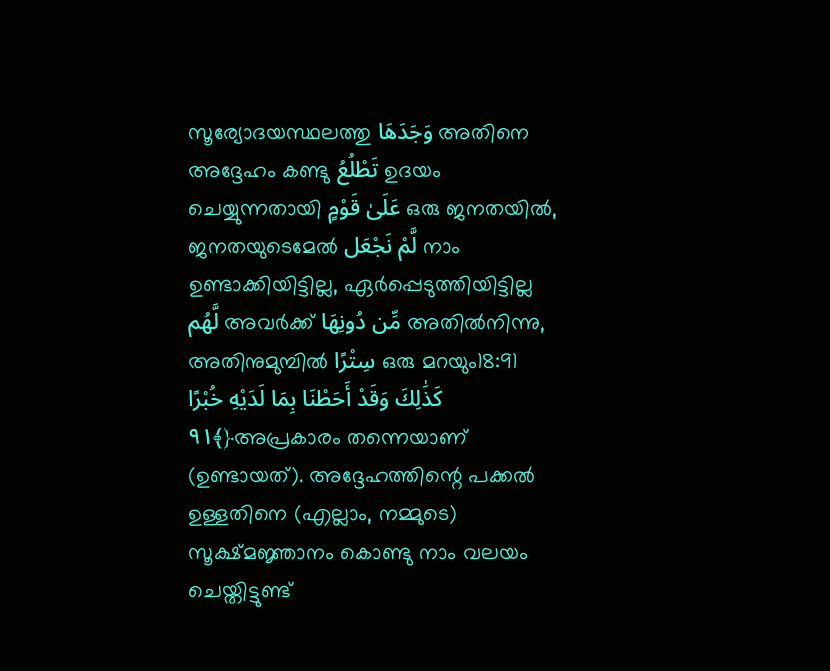സൂര്യോദയസ്ഥലത്തു وَجَدَهَا അതിനെ അദ്ദേഹം കണ്ടു تَطْلُعُ ഉദയം ചെയ്യുന്നതായി عَلَىٰ قَوْمٍ ഒരു ജനതയില്‍, ജനതയുടെമേല്‍ لَّمْ نَجْعَل നാം ഉണ്ടാക്കിയിട്ടില്ല, ഏര്‍പ്പെടുത്തിയിട്ടില്ല لَّهُم അവര്‍ക്ക് مِّن دُونِهَا അതില്‍നിന്നു, അതിനുമുമ്പില്‍ سِتْرًا ഒരു മറയും18:91 كَذَٰلِكَ وَقَدْ أَحَطْنَا بِمَا لَدَيْهِ خُبْرًا ﴾٩١﴿അപ്രകാരം തന്നെയാണ് (ഉണ്ടായത്). അദ്ദേഹത്തിന്റെ പക്കല്‍ ഉള്ളതിനെ (എല്ലാം, നമ്മുടെ) സൂക്ഷ്മജ്ഞാനം കൊണ്ടു നാം വലയം ചെയ്തിട്ടുണ്ട്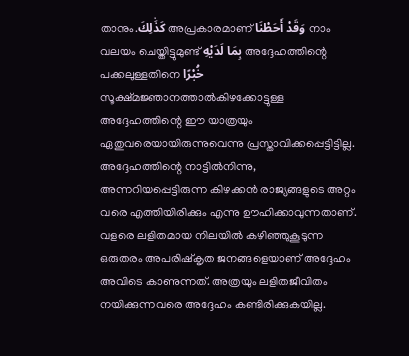താനും.كَذَٰلِكَ അപ്രകാരമാണ് وَقَدْ أَحَطْنَا നാം വലയം ചെയ്തിട്ടുമുണ്ട് بِمَا لَدَيْهِ അദ്ദേഹത്തിന്റെ പക്കലുള്ളതിനെ خُبْرًا സൂക്ഷ്മജ്ഞാനത്താല്‍കിഴക്കോട്ടുള്ള അദ്ദേഹത്തിന്റെ ഈ യാത്രയും ഏതുവരെയായിരുന്നുവെന്നു പ്രസ്താവിക്കപ്പെട്ടിട്ടില്ല. അദ്ദേഹത്തിന്റെ നാട്ടില്‍നിന്നു, അന്നറിയപ്പെട്ടിരുന്ന കിഴക്കന്‍ രാജ്യങ്ങളുടെ അറ്റം വരെ എത്തിയിരിക്കും എന്നു ഊഹിക്കാവുന്നതാണ്. വളരെ ലളിതമായ നിലയില്‍ കഴിഞ്ഞുകൂടുന്ന ഒരുതരം അപരിഷ്കൃത ജനങ്ങളെയാണ് അദ്ദേഹം അവിടെ കാണുന്നത്. അത്രയും ലളിതജീവിതം നയിക്കുന്നവരെ അദ്ദേഹം കണ്ടിരിക്കുകയില്ല.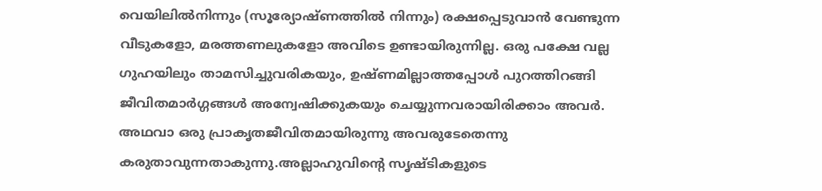വെയിലില്‍നിന്നും (സൂര്യോഷ്ണത്തില്‍ നിന്നും) രക്ഷപ്പെടുവാന്‍ വേണ്ടുന്ന വീടുകളോ, മരത്തണലുകളോ അവിടെ ഉണ്ടായിരുന്നില്ല. ഒരു പക്ഷേ വല്ല ഗുഹയിലും താമസിച്ചുവരികയും, ഉഷ്ണമില്ലാത്തപ്പോള്‍ പുറത്തിറങ്ങി ജീവിതമാര്‍ഗ്ഗങ്ങള്‍ അന്വേഷിക്കുകയും ചെയ്യുന്നവരായിരിക്കാം അവര്‍. അഥവാ ഒരു പ്രാകൃതജീവിതമായിരുന്നു അവരുടേതെന്നു കരുതാവുന്നതാകുന്നു.അല്ലാഹുവിന്റെ സൃഷ്ടികളുടെ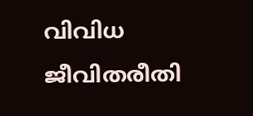വിവിധ ജീവിതരീതി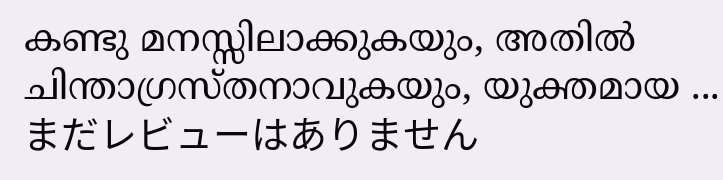കണ്ടു മനസ്സിലാക്കുകയും, അതില്‍ ചിന്താഗ്രസ്തനാവുകയും, യുക്തമായ ...
まだレビューはありません